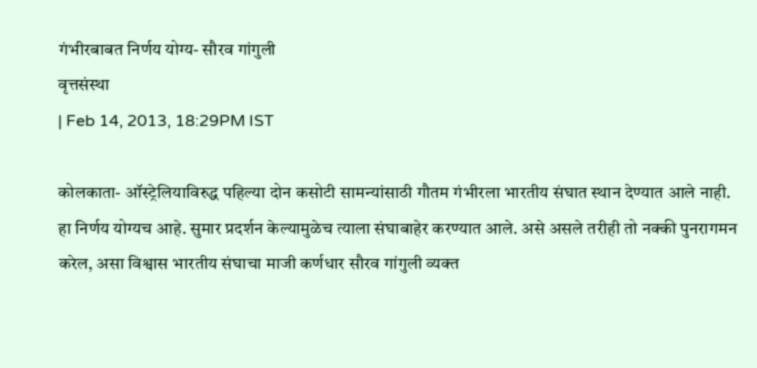गंभीरबाबत निर्णय योग्य- सौरव गांगुली
वृत्तसंस्था
| Feb 14, 2013, 18:29PM IST

कोलकाता- ऑस्ट्रेलियाविरुद्ध पहिल्या दोन कसोटी सामन्यांसाठी गौतम गंभीरला भारतीय संघात स्थान देण्यात आले नाही. हा निर्णय योग्यच आहे. सुमार प्रदर्शन केल्यामुळेच त्याला संघाबाहेर करण्यात आले. असे असले तरीही तो नक्की पुनरागमन करेल, असा विश्वास भारतीय संघाचा माजी कर्णधार सौरव गांगुली व्यक्त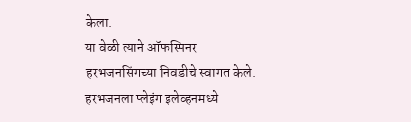केला.
या वेळी त्याने ऑफस्पिनर हरभजनसिंगच्या निवडीचे स्वागत केले. हरभजनला प्लेइंग इलेव्हनमध्ये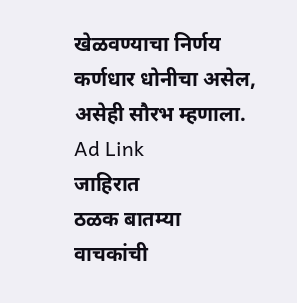खेळवण्याचा निर्णय कर्णधार धोनीचा असेल, असेही सौरभ म्हणाला.
Ad Link
जाहिरात
ठळक बातम्या
वाचकांची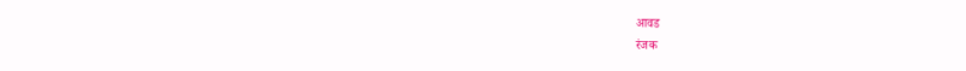आवड
रंजक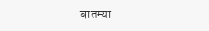बातम्या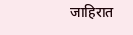जाहिरात